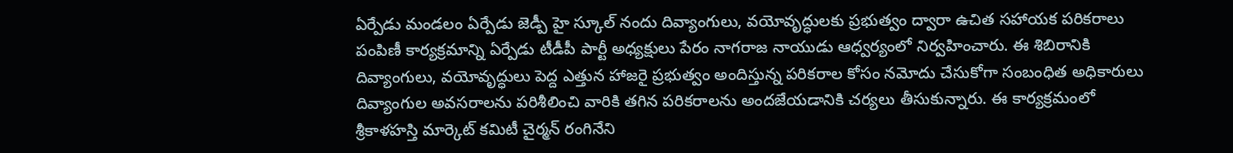ఏర్పేడు మండలం ఏర్పేడు జెడ్పీ హై స్కూల్ నందు దివ్యాంగులు, వయోవృద్ధులకు ప్రభుత్వం ద్వారా ఉచిత సహాయక పరికరాలు పంపిణీ కార్యక్రమాన్ని ఏర్పేడు టీడీపీ పార్టీ అధ్యక్షులు పేరం నాగరాజ నాయుడు ఆధ్వర్యంలో నిర్వహించారు. ఈ శిబిరానికి దివ్యాంగులు, వయోవృద్ధులు పెద్ద ఎత్తున హాజరై ప్రభుత్వం అందిస్తున్న పరికరాల కోసం నమోదు చేసుకోగా సంబంధిత అధికారులు దివ్యాంగుల అవసరాలను పరిశీలించి వారికి తగిన పరికరాలను అందజేయడానికి చర్యలు తీసుకున్నారు. ఈ కార్యక్రమంలో శ్రీకాళహస్తి మార్కెట్ కమిటీ చైర్మన్ రంగినేని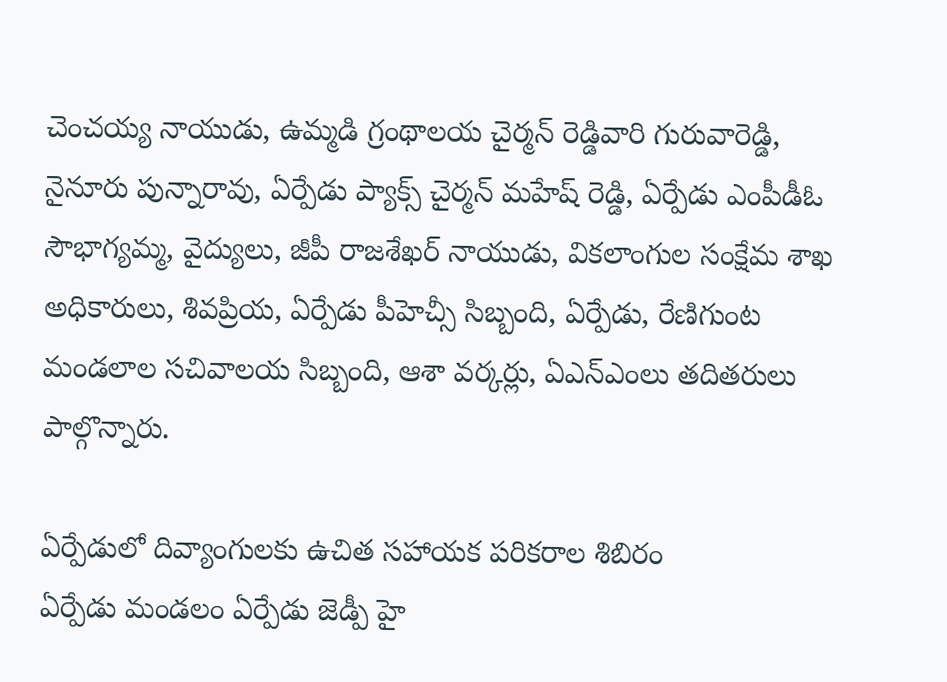చెంచయ్య నాయుడు, ఉమ్మడి గ్రంథాలయ చైర్మన్ రెడ్డివారి గురువారెడ్డి, నైనూరు పున్నారావు, ఏర్పేడు ప్యాక్స్ చైర్మన్ మహేష్ రెడ్డి, ఏర్పేడు ఎంపీడీఓ సౌభాగ్యమ్మ, వైద్యులు, జీపీ రాజశేఖర్ నాయుడు, వికలాంగుల సంక్షేమ శాఖ అధికారులు, శివప్రియ, ఏర్పేడు పీహెచ్సీ సిబ్బంది, ఏర్పేడు, రేణిగుంట మండలాల సచివాలయ సిబ్బంది, ఆశా వర్కర్లు, ఏఎన్ఎంలు తదితరులు పాల్గొన్నారు.

ఏర్పేడులో దివ్యాంగులకు ఉచిత సహాయక పరికరాల శిబిరం
ఏర్పేడు మండలం ఏర్పేడు జెడ్పీ హై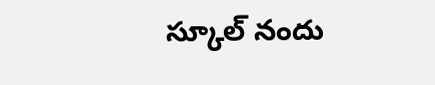స్కూల్ నందు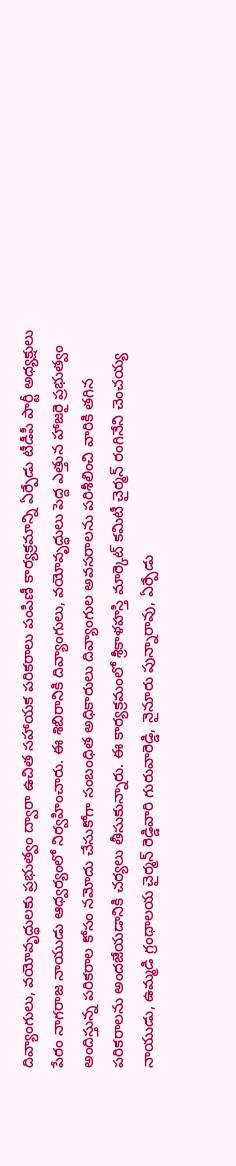దివ్యాంగులు, వయోవృద్ధులకు ప్రభుత్వం ద్వారా ఉచిత సహాయక పరికరాలు పంపిణీ కార్యక్రమాన్ని ఏర్పేడు టీడీపీ పార్టీ అధ్యక్షులు పేరం నాగరాజ నాయుడు ఆధ్వర్యంలో నిర్వహించారు. ఈ శిబిరానికి దివ్యాంగులు, వయోవృద్ధులు పెద్ద ఎత్తున హాజరై ప్రభుత్వం అందిస్తున్న పరికరాల కోసం నమోదు చేసుకోగా సంబంధిత అధికారులు దివ్యాంగుల అవసరాలను పరిశీలించి వారికి తగిన పరికరాలను అందజేయడానికి చర్యలు తీసుకున్నారు. ఈ కార్యక్రమంలో శ్రీకాళహస్తి మార్కెట్ కమిటీ చైర్మన్ రంగినేని చెంచయ్య నాయుడు, ఉమ్మడి గ్రంథాలయ చైర్మన్ రెడ్డివారి గురువారెడ్డి, నైనూరు పున్నారావు, ఏర్పేడు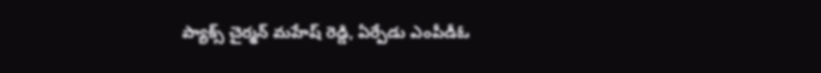ప్యాక్స్ చైర్మన్ మహేష్ రెడ్డి, ఏర్పేడు ఎంపీడీఓ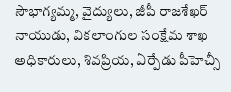సౌభాగ్యమ్మ, వైద్యులు, జీపీ రాజశేఖర్ నాయుడు, వికలాంగుల సంక్షేమ శాఖ అధికారులు, శివప్రియ, ఏర్పేడు పీహెచ్సీ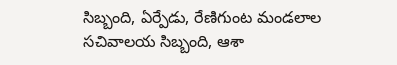సిబ్బంది, ఏర్పేడు, రేణిగుంట మండలాల సచివాలయ సిబ్బంది, ఆశా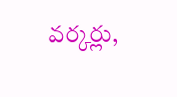వర్కర్లు,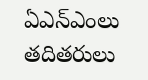ఏఎన్ఎంలు తదితరులు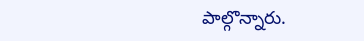పాల్గొన్నారు.